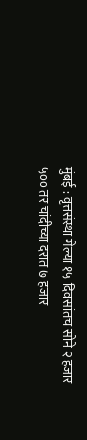मुंबई : वृत्तसंस्था गेल्या १५ दिवसांतच सोने २ हजार ५०० तर चांदीच्या दरात ७ हजार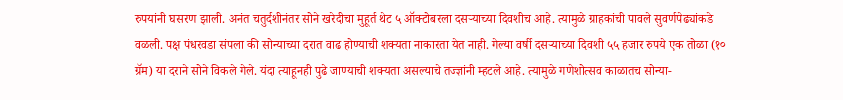रुपयांनी घसरण झाली. अनंत चतुर्दशीनंतर सोने खरेदीचा मुहूर्त थेट ५ ऑक्टोबरला दसऱ्याच्या दिवशीच आहे. त्यामुळे ग्राहकांची पावले सुवर्णपेढ्यांकडे वळली. पक्ष पंधरवडा संपला की सोन्याच्या दरात वाढ होण्याची शक्यता नाकारता येत नाही. गेल्या वर्षी दसऱ्याच्या दिवशी ५५ हजार रुपये एक तोळा (१० ग्रॅम) या दराने सोने विकले गेले. यंदा त्याहूनही पुढे जाण्याची शक्यता असल्याचे तज्ज्ञांनी म्हटले आहे. त्यामुळे गणेशोत्सव काळातच सोन्या-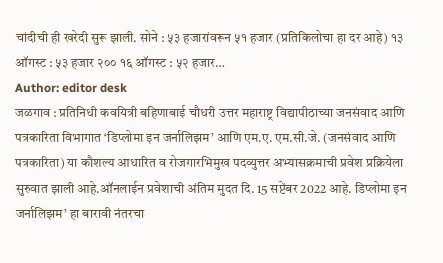चांदीची ही खरेदी सुरू झाली. सोने : ५३ हजारांवरून ५१ हजार (प्रतिकिलोचा हा दर आहे) १३ ऑगस्ट : ५३ हजार २०० १६ ऑगस्ट : ५२ हजार…
Author: editor desk
जळगाव : प्रतिनिधी कवयित्री बहिणाबाई चौधरी उत्तर महाराष्ट्र विद्यापीठाच्या जनसंवाद आणि पत्रकारिता विभागात ‘डिप्लोमा इन जर्नालिझम’ आणि एम.ए. एम.सी.जे. (जनसंवाद आणि पत्रकारिता) या कौशल्य आधारित व रोजगारभिमुख पदव्युत्तर अभ्यासक्रमाची प्रवेश प्रक्रियेला सुरुवात झाली आहे.ऑनलाईन प्रवेशाची अंतिम मुदत दि. 15 सप्टेंबर 2022 आहे. डिप्लोमा इन जर्नालिझम’ हा बारावी नंतरचा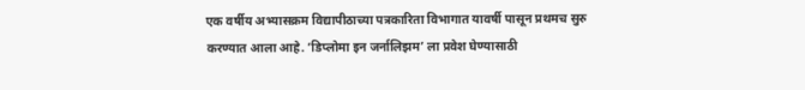एक वर्षीय अभ्यासक्रम विद्यापीठाच्या पत्रकारिता विभागात यावर्षी पासून प्रथमच सुरु करण्यात आला आहे. ‘डिप्लोमा इन जर्नालिझम’ ला प्रवेश घेण्यासाठी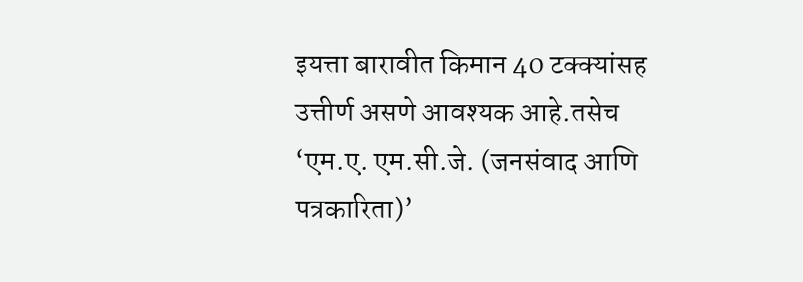इयत्ता बारावीत किमान 40 टक्क्यांसह उत्तीर्ण असणे आवश्यक आहे.तसेच ‘एम.ए. एम.सी.जे. (जनसंवाद आणि पत्रकारिता)’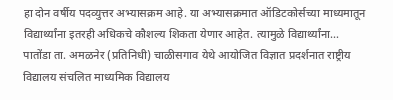हा दोन वर्षीय पदव्युत्तर अभ्यासक्रम आहे. या अभ्यासक्रमात ऑडिटकोर्सच्या माध्यमातून विद्यार्थ्यांना इतरही अधिकचे कौशल्य शिकता येणार आहेत. त्यामुळे विद्यार्थ्यांना…
पातोंडा ता. अमळनेर (प्रतिनिधी) चाळीसगाव येथे आयोजित विज्ञात प्रदर्शनात राष्ट्रीय विद्यालय संचलित माध्यमिक विद्यालय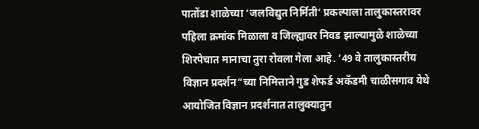पातोंडा शाळेच्या ‘जलविद्युत निर्मिती’ प्रकल्पाला तालुकास्तरावर पहिला क्रमांक मिळाला व जिल्ह्यावर निवड झाल्यामुळे शाळेच्या शिरपेचात मानाचा तुरा रोवला गेला आहे. ’49 वे तालुकास्तरीय विज्ञान प्रदर्शन”च्या निमित्ताने गुड शेफर्ड अकॅडमी चाळीसगाव येथे आयोजित विज्ञान प्रदर्शनात तालुक्यातुन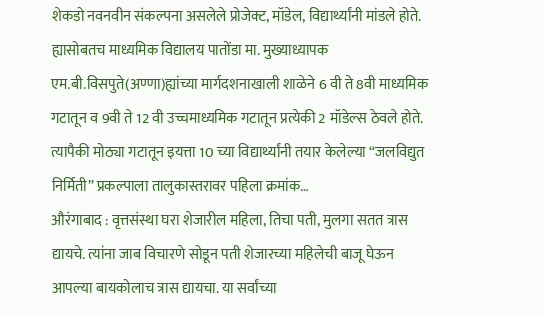शेकडो नवनवीन संकल्पना असलेले प्रोजेक्ट, मॉडेल, विद्यार्थ्यांनी मांडले होते. ह्यासोबतच माध्यमिक विद्यालय पातोंडा मा. मुख्याध्यापक एम.बी.विसपुते(अण्णा)ह्यांच्या मार्गदशनाखाली शाळेने 6 वी ते 8वी माध्यमिक गटातून व 9वी ते 12 वी उच्चमाध्यमिक गटातून प्रत्येकी 2 मॉडेल्स ठेवले होते. त्यापैकी मोठ्या गटातून इयत्ता 10 च्या विद्यार्थ्यांनी तयार केलेल्या “जलविद्युत निर्मिती” प्रकल्पाला तालुकास्तरावर पहिला क्रमांक…
औरंगाबाद : वृत्तसंस्था घरा शेजारील महिला, तिचा पती, मुलगा सतत त्रास द्यायचे. त्यांना जाब विचारणे सोडून पती शेजारच्या महिलेची बाजू घेऊन आपल्या बायकोलाच त्रास द्यायचा. या सर्वांच्या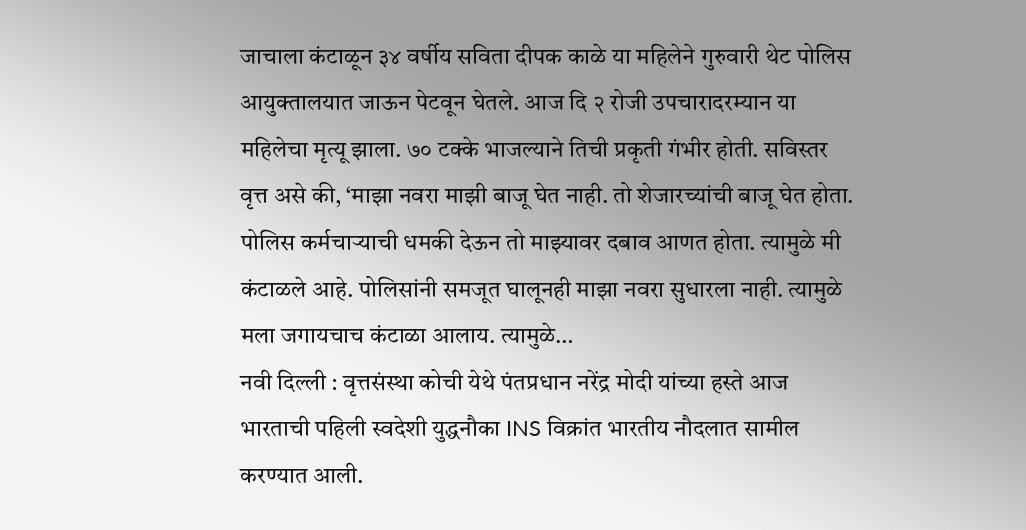जाचाला कंटाळून ३४ वर्षीय सविता दीपक काळे या महिलेने गुरुवारी थेट पोलिस आयुक्तालयात जाऊन पेटवून घेतले. आज दि २ रोजी उपचारादरम्यान या महिलेचा मृत्यू झाला. ७० टक्के भाजल्याने तिची प्रकृती गंभीर होती. सविस्तर वृत्त असे की, ‘माझा नवरा माझी बाजू घेत नाही. तो शेजारच्यांची बाजू घेत होता. पोलिस कर्मचाऱ्याची धमकी देऊन तो माझ्यावर दबाव आणत होता. त्यामुळे मी कंटाळले आहे. पोलिसांनी समजूत घालूनही माझा नवरा सुधारला नाही. त्यामुळे मला जगायचाच कंटाळा आलाय. त्यामुळे…
नवी दिल्ली : वृत्तसंस्था कोची येथे पंतप्रधान नरेंद्र मोदी यांच्या हस्ते आज भारताची पहिली स्वदेशी युद्धनौका INS विक्रांत भारतीय नौदलात सामील करण्यात आली.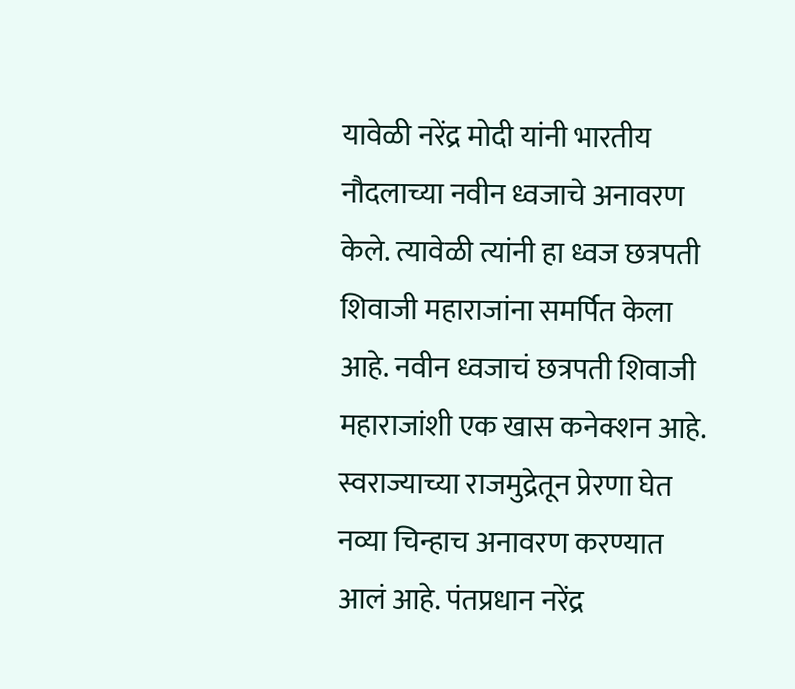यावेळी नरेंद्र मोदी यांनी भारतीय नौदलाच्या नवीन ध्वजाचे अनावरण केले. त्यावेळी त्यांनी हा ध्वज छत्रपती शिवाजी महाराजांना समर्पित केला आहे. नवीन ध्वजाचं छत्रपती शिवाजी महाराजांशी एक खास कनेक्शन आहे. स्वराज्याच्या राजमुद्रेतून प्रेरणा घेत नव्या चिन्हाच अनावरण करण्यात आलं आहे. पंतप्रधान नरेंद्र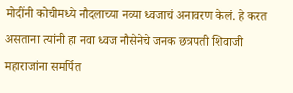मोदींनी कोचीमध्ये नौदलाच्या नव्या ध्वजाचं अनावरण केलं. हे करत असताना त्यांनी हा नवा ध्वज नौसेनेचे जनक छत्रपती शिवाजी महाराजांना समर्पित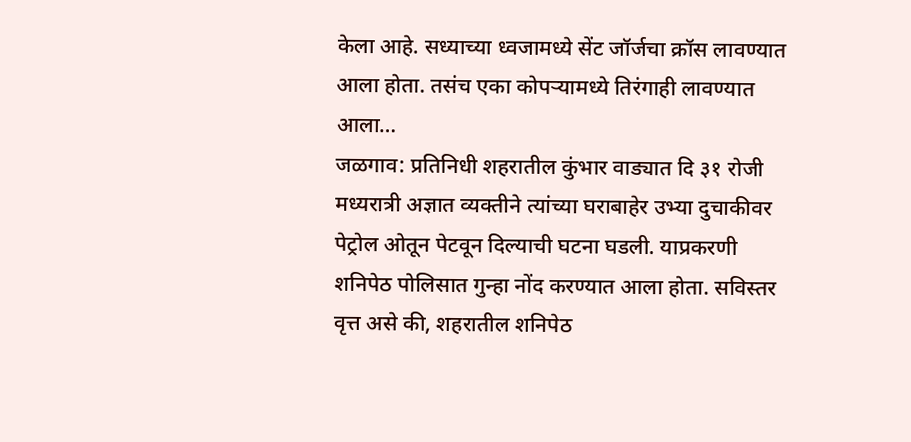केला आहे. सध्याच्या ध्वजामध्ये सेंट जॉर्जचा क्रॉस लावण्यात आला होता. तसंच एका कोपऱ्यामध्ये तिरंगाही लावण्यात आला…
जळगाव: प्रतिनिधी शहरातील कुंभार वाड्यात दि ३१ रोजी मध्यरात्री अज्ञात व्यक्तीने त्यांच्या घराबाहेर उभ्या दुचाकीवर पेट्रोल ओतून पेटवून दिल्याची घटना घडली. याप्रकरणी शनिपेठ पोलिसात गुन्हा नोंद करण्यात आला होता. सविस्तर वृत्त असे की, शहरातील शनिपेठ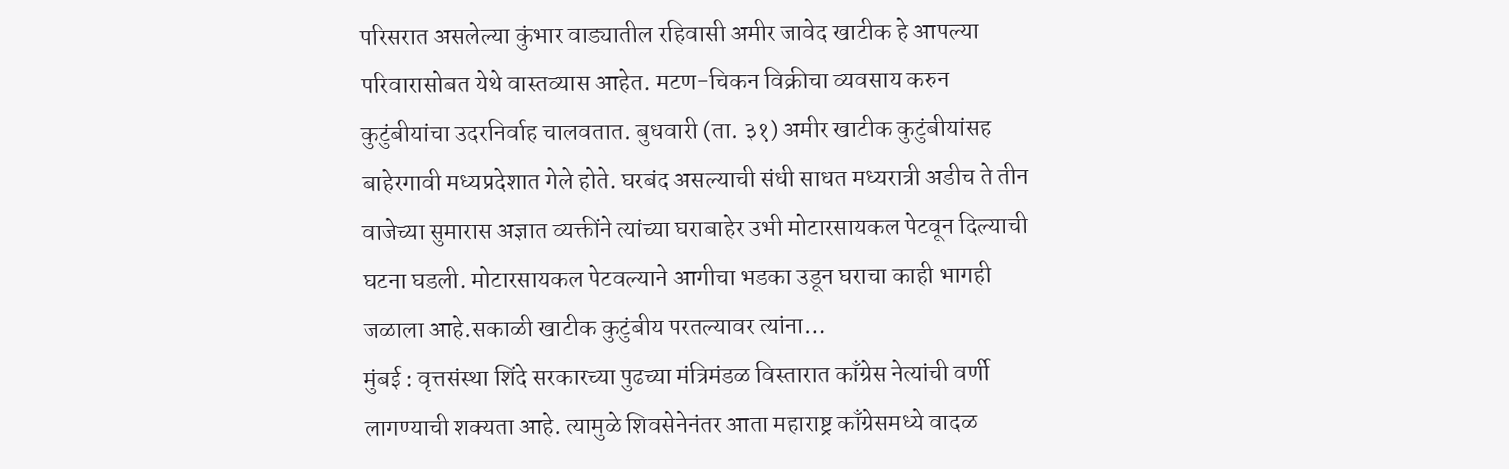परिसरात असलेल्या कुंभार वाड्यातील रहिवासी अमीर जावेद खाटीक हे आपल्या परिवारासोबत येथे वास्तव्यास आहेत. मटण-चिकन विक्रीचा व्यवसाय करुन कुटुंबीयांचा उदरनिर्वाह चालवतात. बुधवारी (ता. ३१) अमीर खाटीक कुटुंबीयांसह बाहेरगावी मध्यप्रदेशात गेले होते. घरबंद असल्याची संधी साधत मध्यरात्री अडीच ते तीन वाजेच्या सुमारास अज्ञात व्यक्तींने त्यांच्या घराबाहेर उभी मोटारसायकल पेटवून दिल्याची घटना घडली. मोटारसायकल पेटवल्याने आगीचा भडका उडून घराचा काही भागही जळाला आहे.सकाळी खाटीक कुटुंबीय परतल्यावर त्यांना…
मुंबई : वृत्तसंस्था शिंदे सरकारच्या पुढच्या मंत्रिमंडळ विस्तारात काँग्रेस नेत्यांची वर्णी लागण्याची शक्यता आहे. त्यामुळे शिवसेनेनंतर आता महाराष्ट्र काँग्रेसमध्ये वादळ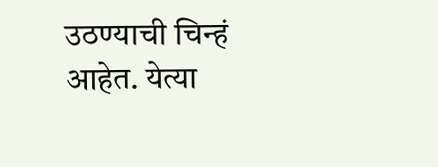उठण्याची चिन्हं आहेत. येत्या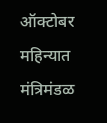ऑक्टोबर महिन्यात मंत्रिमंडळ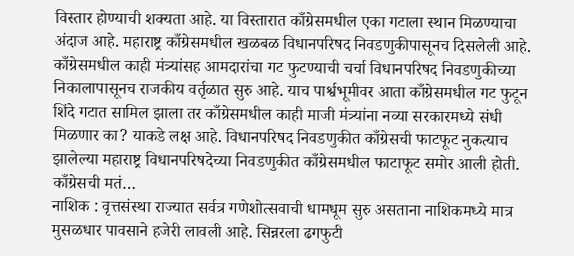विस्तार होण्याची शक्यता आहे. या विस्तारात काँग्रेसमधील एका गटाला स्थान मिळण्याचा अंदाज आहे. महाराष्ट्र काँग्रेसमधील खळबळ विधानपरिषद निवडणुकीपासूनच दिसलेली आहे. काँग्रेसमधील काही मंत्र्यांसह आमदारांचा गट फुटण्याची चर्चा विधानपरिषद निवडणुकीच्या निकालापासूनच राजकीय वर्तृळात सुरु आहे. याच पार्श्वभूमीवर आता काँग्रेसमधील गट फुटून शिंदे गटात सामिल झाला तर काँग्रेसमधील काही माजी मंत्र्यांना नव्या सरकारमध्ये संधी मिळणार का? याकडे लक्ष आहे. विधानपरिषद निवडणुकीत काँग्रेसची फाटफूट नुकत्याच झालेल्या महाराष्ट्र विधानपरिषदेच्या निवडणुकीत काँग्रेसमधील फाटाफूट समोर आली होती. काँग्रेसची मतं…
नाशिक : वृत्तसंस्था राज्यात सर्वत्र गणेशोत्सवाची धामधूम सुरु असताना नाशिकमध्ये मात्र मुसळधार पावसाने हजेरी लावली आहे. सिन्नरला ढगफुटी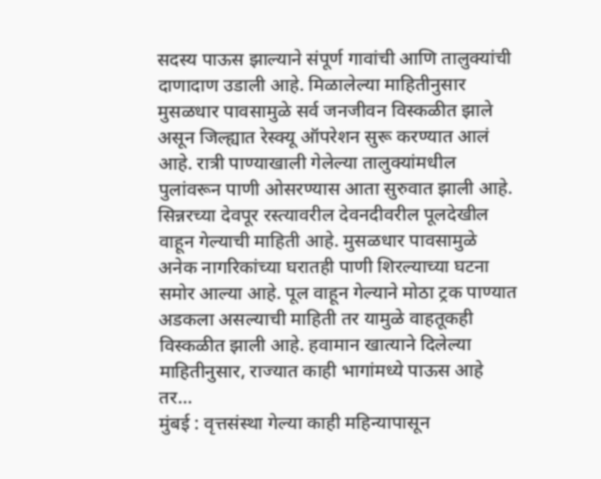सदस्य पाऊस झाल्याने संपूर्ण गावांची आणि तालुक्यांची दाणादाण उडाली आहे. मिळालेल्या माहितीनुसार मुसळधार पावसामुळे सर्व जनजीवन विस्कळीत झाले असून जिल्ह्यात रेस्क्यू ऑपरेशन सुरू करण्यात आलं आहे. रात्री पाण्याखाली गेलेल्या तालुक्यांमधील पुलांवरून पाणी ओसरण्यास आता सुरुवात झाली आहे. सिन्नरच्या देवपूर रस्त्यावरील देवनदीवरील पूलदेखील वाहून गेल्याची माहिती आहे. मुसळधार पावसामुळे अनेक नागरिकांच्या घरातही पाणी शिरल्याच्या घटना समोर आल्या आहे. पूल वाहून गेल्याने मोठा ट्रक पाण्यात अडकला असल्याची माहिती तर यामुळे वाहतूकही विस्कळीत झाली आहे. हवामान खात्याने दिलेल्या माहितीनुसार, राज्यात काही भागांमध्ये पाऊस आहे तर…
मुंबई : वृत्तसंस्था गेल्या काही महिन्यापासून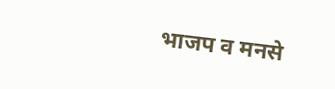भाजप व मनसे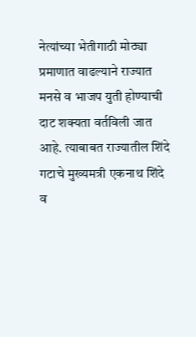नेत्यांच्या भेतीगाठी मोठ्या प्रमाणात वाढल्याने राज्यात मनसे व भाजप युती होण्याची दाट शक्यता वर्तविली जात आहे. त्याबाबत राज्यातील शिंदे गटाचे मुख्यमत्री एकनाथ शिंदे व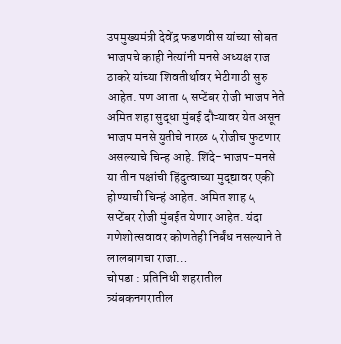उपमुख्यमंत्री देवेंद्र फडणवीस यांच्या सोबत भाजपचे काही नेत्यांनी मनसे अध्यक्ष राज ठाकरे यांच्या शिवतीर्थावर भेटीगाठी सुरु आहेत. पण आता ५ सप्टेंबर रोजी भाजप नेते अमित शहा सुद्धा मुंबई दौऱ्यावर येत असून भाजप मनसे युतीचे नारळ ५ रोजीच फुटणार असल्याचे चिन्ह आहे. शिंदे-भाजप-मनसे या तीन पक्षांची हिंदुत्वाच्या मुद्द्यावर एकी होण्याची चिन्हं आहेत. अमित शाह ५ सप्टेंबर रोजी मुंबईत येणार आहेत. यंदा गणेशोत्सवावर कोणतेही निर्बंध नसल्याने ते लालबागचा राजा…
चोपडा : प्रतिनिधी शहरातील त्र्यंबकनगरातील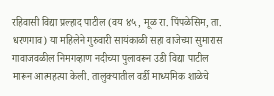रहिवासी विद्या प्रल्हाद पाटील (वय ४५, मूळ रा. पिंपळेसिम, ता. धरणगाव) या महिलेने गुरुवारी सायंकाळी सहा वाजेच्या सुमारास गावाजवळील निमगव्हाण नदीच्या पुलावरून उडी विद्या पाटील मारून आत्महत्या केली. तालुक्यातील वर्डी माध्यमिक शाळेचे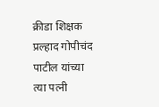क्रीडा शिक्षक प्रल्हाद गोपीचंद पाटील यांच्या त्या पत्नी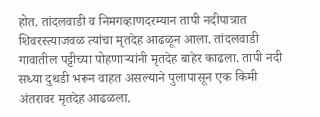होत. तांदलवाडी व निमगव्हाणदरम्यान तापी नदीपात्रात शिवरस्त्याजवळ त्यांचा मृतदेह आढळून आला. तांदलवाडी गावातील पट्टीच्या पोहणाऱ्यांनी मृतदेह बाहेर काढला. तापी नदी सध्या दुथडी भरून वाहत असल्याने पुलापासून एक किमी अंतरावर मृतदेह आढळला.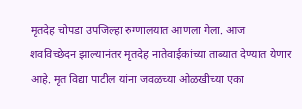मृतदेह चोपडा उपजिल्हा रुग्णालयात आणला गेला. आज शवविच्छेदन झाल्यानंतर मृतदेह नातेवाईकांच्या ताब्यात देण्यात येणार आहे. मृत विद्या पाटील यांना जवळच्या ओळखीच्या एका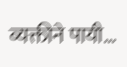व्यक्तीने पायी…